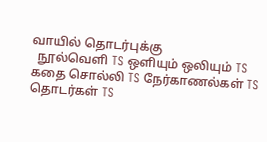வாயில் தொடர்புக்கு
  நூல்வெளி TS ஒளியும் ஒலியும் TS கதை சொல்லி TS நேர்காணல்கள் TS தொடர்கள் TS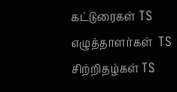கட்டுரைகள் TS எழுத்தாளர்கள்  TS சிற்றிதழ்கள் TS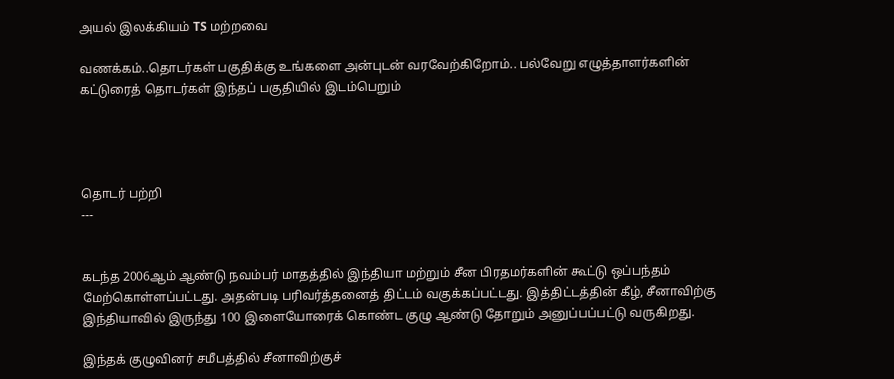அயல் இலக்கியம் TS மற்றவை

வணக்கம்..தொடர்கள் பகுதிக்கு உங்களை அன்புடன் வரவேற்கிறோம்.. பல்வேறு எழுத்தாளர்களின் கட்டுரைத் தொடர்கள் இந்தப் பகுதியில் இடம்பெறும்




தொடர் பற்றி
---


கடந்த 2006ஆம் ஆண்டு நவம்பர் மாதத்தில் இந்தியா மற்றும் சீன பிரதமர்களின் கூட்டு ஒப்பந்தம் மேற்கொள்ளப்பட்டது. அதன்படி பரிவர்த்தனைத் திட்டம் வகுக்கப்பட்டது. இத்திட்டத்தின் கீழ், சீனாவிற்கு இந்தியாவில் இருந்து 100 இளையோரைக் கொண்ட குழு ஆண்டு தோறும் அனுப்பப்பட்டு வருகிறது.

இந்தக் குழுவினர் சமீபத்தில் சீனாவிற்குச்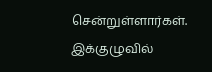சென்றுள்ளார்கள். இக்குழுவில்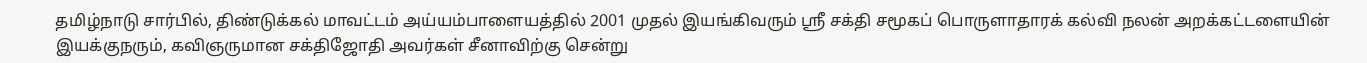தமிழ்நாடு சார்பில், திண்டுக்கல் மாவட்டம் அய்யம்பாளையத்தில் 2001 முதல் இயங்கிவரும் ஸ்ரீ சக்தி சமூகப் பொருளாதாரக் கல்வி நலன் அறக்கட்டளையின் இயக்குநரும், கவிஞருமான சக்திஜோதி அவர்கள் சீனாவிற்கு சென்று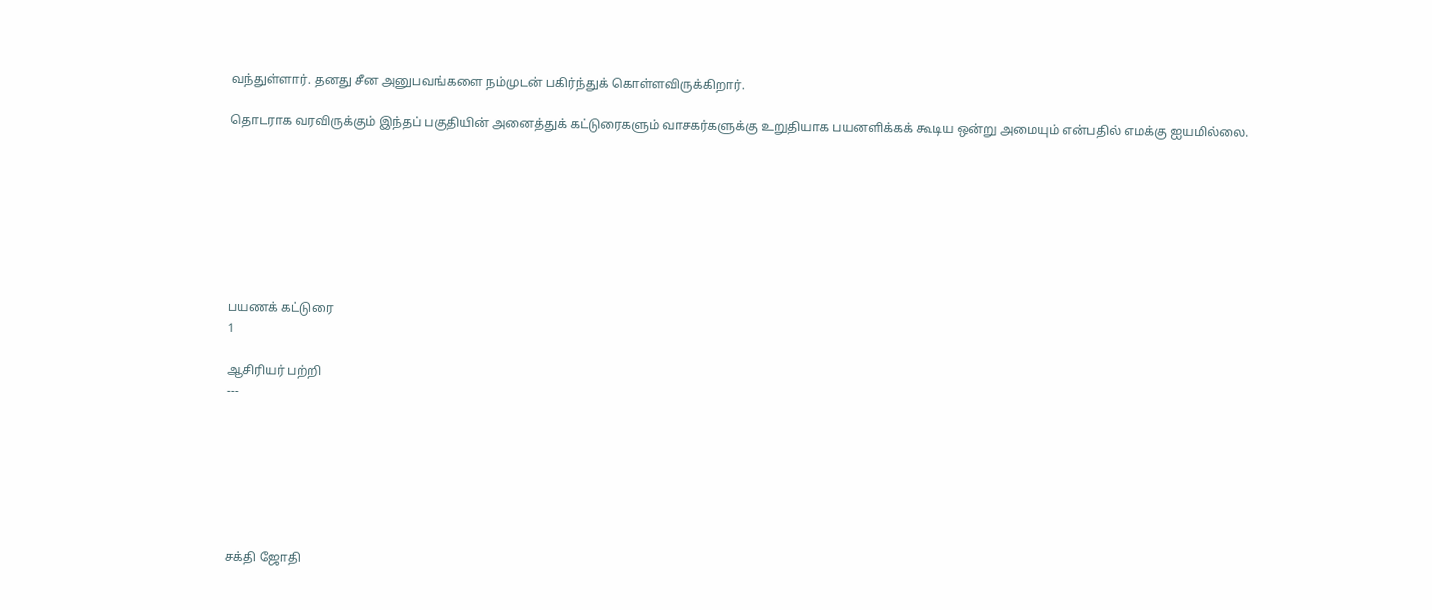வந்துள்ளார். தனது சீன அனுபவங்களை நம்முடன் பகிர்ந்துக் கொள்ளவிருக்கிறார்.

தொடராக வரவிருக்கும் இந்தப் பகுதியின் அனைத்துக் கட்டுரைகளும் வாசகர்களுக்கு உறுதியாக பயனளிக்கக் கூடிய ஒன்று அமையும் என்பதில் எமக்கு ஐயமில்லை.








பயணக் கட்டுரை
1

ஆசிரியர் பற்றி
---







சக்தி ஜோதி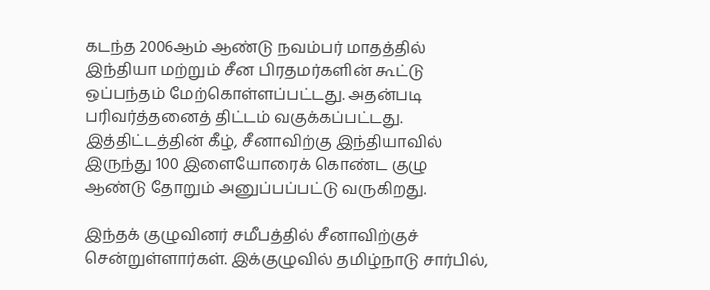கடந்த 2006ஆம் ஆண்டு நவம்பர் மாதத்தில் இந்தியா மற்றும் சீன பிரதமர்களின் கூட்டு ஒப்பந்தம் மேற்கொள்ளப்பட்டது. அதன்படி பரிவர்த்தனைத் திட்டம் வகுக்கப்பட்டது. இத்திட்டத்தின் கீழ், சீனாவிற்கு இந்தியாவில் இருந்து 100 இளையோரைக் கொண்ட குழு ஆண்டு தோறும் அனுப்பப்பட்டு வருகிறது.

இந்தக் குழுவினர் சமீபத்தில் சீனாவிற்குச் சென்றுள்ளார்கள். இக்குழுவில் தமிழ்நாடு சார்பில்,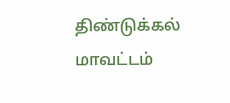திண்டுக்கல் மாவட்டம்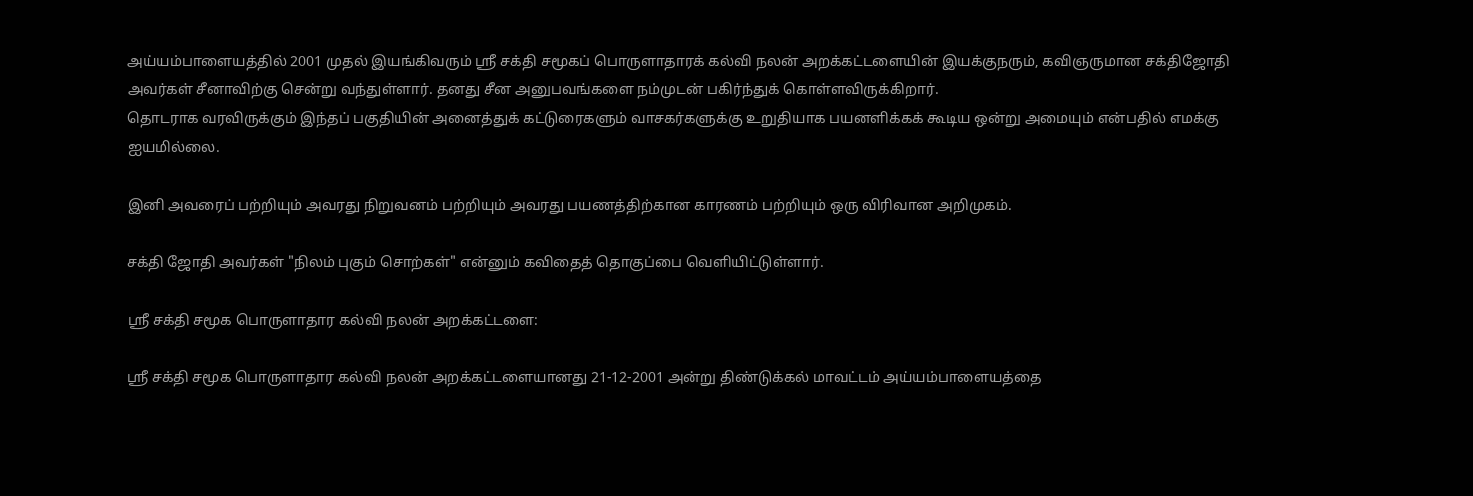அய்யம்பாளையத்தில் 2001 முதல் இயங்கிவரும் ஸ்ரீ சக்தி சமூகப் பொருளாதாரக் கல்வி நலன் அறக்கட்டளையின் இயக்குநரும், கவிஞருமான சக்திஜோதி அவர்கள் சீனாவிற்கு சென்று வந்துள்ளார். தனது சீன அனுபவங்களை நம்முடன் பகிர்ந்துக் கொள்ளவிருக்கிறார்.
தொடராக வரவிருக்கும் இந்தப் பகுதியின் அனைத்துக் கட்டுரைகளும் வாசகர்களுக்கு உறுதியாக பயனளிக்கக் கூடிய ஒன்று அமையும் என்பதில் எமக்கு ஐயமில்லை.

இனி அவரைப் பற்றியும் அவரது நிறுவனம் பற்றியும் அவரது பயணத்திற்கான காரணம் பற்றியும் ஒரு விரிவான அறிமுகம்.

சக்தி ஜோதி அவர்கள் "நிலம் புகும் சொற்கள்" என்னும் கவிதைத் தொகுப்பை வெளியிட்டுள்ளார்.

ஸ்ரீ சக்தி சமூக பொருளாதார கல்வி நலன் அறக்கட்டளை:

ஸ்ரீ சக்தி சமூக பொருளாதார கல்வி நலன் அறக்கட்டளையானது 21-12-2001 அன்று திண்டுக்கல் மாவட்டம் அய்யம்பாளையத்தை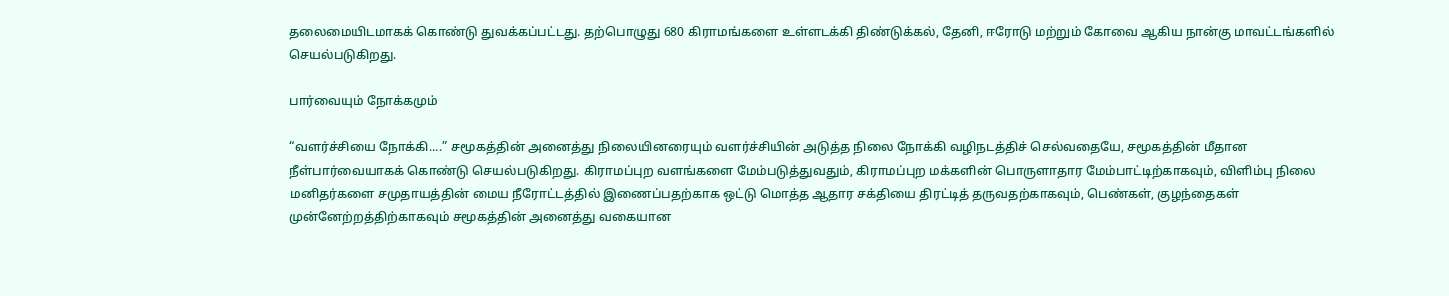தலைமையிடமாகக் கொண்டு துவக்கப்பட்டது. தற்பொழுது 680 கிராமங்களை உள்ளடக்கி திண்டுக்கல், தேனி, ஈரோடு மற்றும் கோவை ஆகிய நான்கு மாவட்டங்களில் செயல்படுகிறது.

பார்வையும் நோக்கமும்

“வளர்ச்சியை நோக்கி....” சமூகத்தின் அனைத்து நிலையினரையும் வளர்ச்சியின் அடுத்த நிலை நோக்கி வழிநடத்திச் செல்வதையே, சமூகத்தின் மீதான நீள்பார்வையாகக் கொண்டு செயல்படுகிறது. கிராமப்புற வளங்களை மேம்படுத்துவதும், கிராமப்புற மக்களின் பொருளாதார மேம்பாட்டிற்காகவும், விளிம்பு நிலை மனிதர்களை சமுதாயத்தின் மைய நீரோட்டத்தில் இணைப்பதற்காக ஒட்டு மொத்த ஆதார சக்தியை திரட்டித் தருவதற்காகவும், பெண்கள், குழந்தைகள் முன்னேற்றத்திற்காகவும் சமூகத்தின் அனைத்து வகையான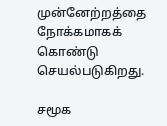முன்னேற்றத்தை நோக்கமாகக் கொண்டு செயல்படுகிறது.

சமூக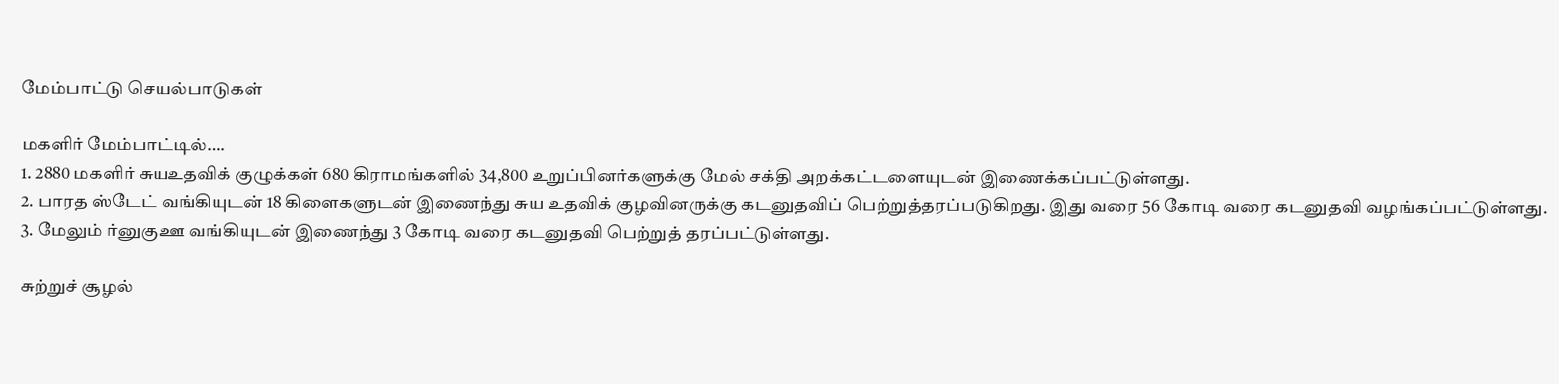மேம்பாட்டு செயல்பாடுகள்

மகளிர் மேம்பாட்டில்….
1. 2880 மகளிர் சுயஉதவிக் குழுக்கள் 680 கிராமங்களில் 34,800 உறுப்பினர்களுக்கு மேல் சக்தி அறக்கட்டளையுடன் இணைக்கப்பட்டுள்ளது.
2. பாரத ஸ்டேட் வங்கியுடன் 18 கிளைகளுடன் இணைந்து சுய உதவிக் குழவினருக்கு கடனுதவிப் பெற்றுத்தரப்படுகிறது. இது வரை 56 கோடி வரை கடனுதவி வழங்கப்பட்டுள்ளது.
3. மேலும் ர்னுகுஊ வங்கியுடன் இணைந்து 3 கோடி வரை கடனுதவி பெற்றுத் தரப்பட்டுள்ளது.

சுற்றுச் சூழல்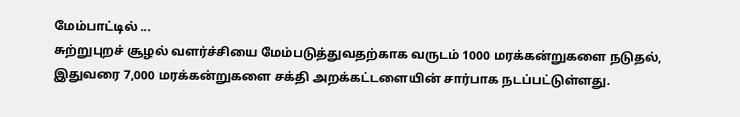மேம்பாட்டில் ...
சுற்றுபுறச் சூழல் வளர்ச்சியை மேம்படுத்துவதற்காக வருடம் 1000 மரக்கன்றுகளை நடுதல், இதுவரை 7,000 மரக்கன்றுகளை சக்தி அறக்கட்டளையின் சார்பாக நடப்பட்டுள்ளது.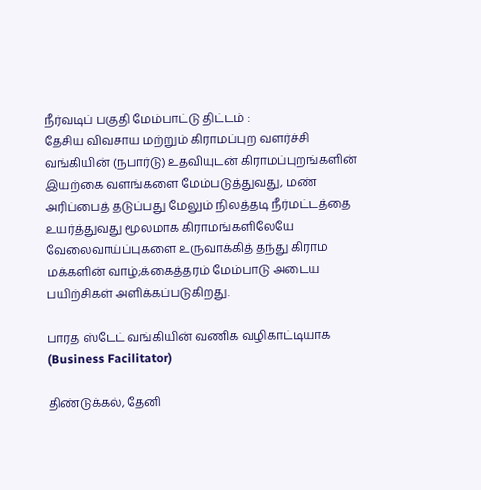நீர்வடிப் பகுதி மேம்பாட்டு திட்டம் :
தேசிய விவசாய மற்றும் கிராமப்புற வளர்ச்சி வங்கியின் (நபார்டு) உதவியுடன் கிராமப்புறங்களின் இயற்கை வளங்களை மேம்படுத்துவது, மண் அரிப்பைத் தடுப்பது மேலும் நிலத்தடி நீர்மட்டத்தை உயர்த்துவது மூலமாக கிராமங்களிலேயே வேலைவாய்ப்புகளை உருவாக்கித் தந்து கிராம மக்களின் வாழ்;க்கைத்தரம் மேம்பாடு அடைய பயிற்சிகள் அளிக்கப்படுகிறது.

பாரத ஸ்டேட் வங்கியின் வணிக வழிகாட்டியாக (Business Facilitator)

திண்டுக்கல், தேனி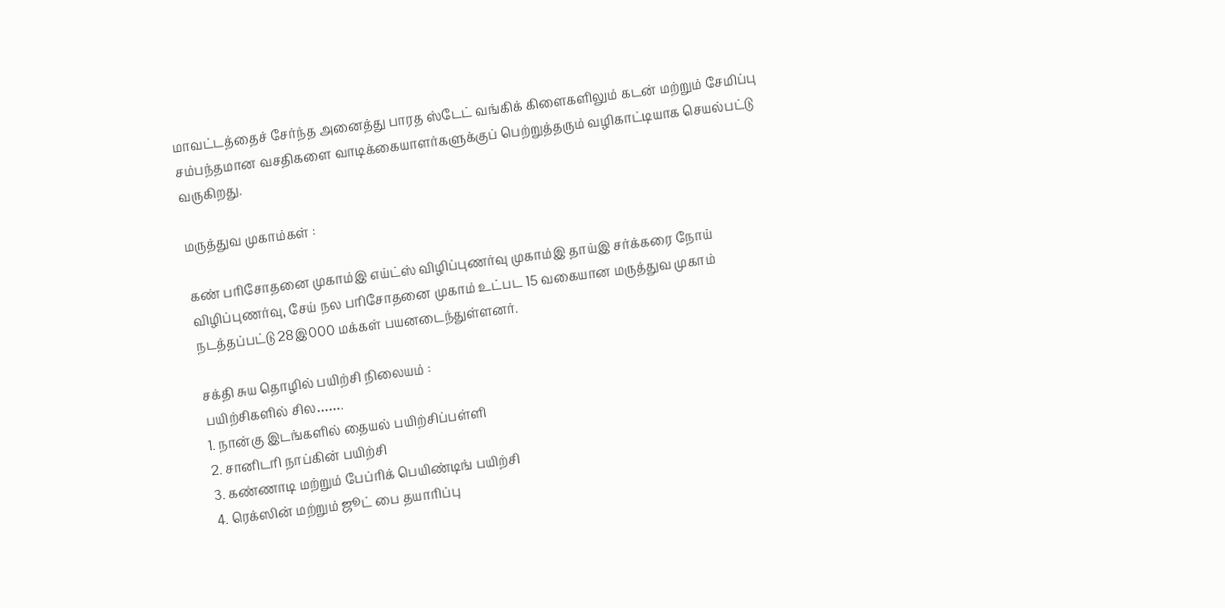மாவட்டத்தைச் சேர்ந்த அனைத்து பாரத ஸ்டேட் வங்கிக் கிளைகளிலும் கடன் மற்றும் சேமிப்பு சம்பந்தமான வசதிகளை வாடிக்கையாளர்களுக்குப் பெற்றுத்தரும் வழிகாட்டியாக செயல்பட்டு வருகிறது.

மருத்துவ முகாம்கள் :

கண் பரிசோதனை முகாம்இ எய்ட்ஸ் விழிப்புணர்வு முகாம்இ தாய்இ சர்க்கரை நோய் விழிப்புணர்வு, சேய் நல பரிசோதனை முகாம் உட்பட 15 வகையான மருத்துவ முகாம் நடத்தப்பட்டு 28இ000 மக்கள் பயனடைந்துள்ளனர்.

சக்தி சுய தொழில் பயிற்சி நிலையம் :
பயிற்சிகளில் சில…….
1. நான்கு இடங்களில் தையல் பயிற்சிப்பள்ளி
2. சானிடரி நாப்கின் பயிற்சி
3. கண்ணாடி மற்றும் பேப்ரிக் பெயிண்டிங் பயிற்சி
4. ரெக்ஸின் மற்றும் ஜூட் பை தயாரிப்பு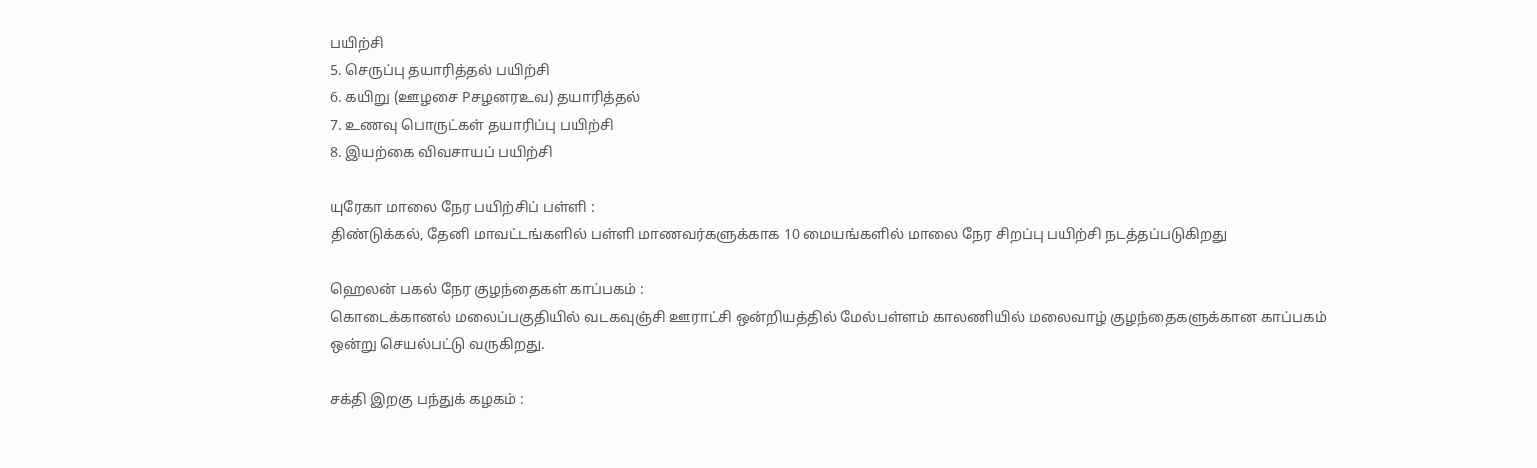பயிற்சி
5. செருப்பு தயாரித்தல் பயிற்சி
6. கயிறு (ஊழசை Pசழனரஉவ) தயாரித்தல்
7. உணவு பொருட்கள் தயாரிப்பு பயிற்சி
8. இயற்கை விவசாயப் பயிற்சி

யுரேகா மாலை நேர பயிற்சிப் பள்ளி :
திண்டுக்கல், தேனி மாவட்டங்களில் பள்ளி மாணவர்களுக்காக 10 மையங்களில் மாலை நேர சிறப்பு பயிற்சி நடத்தப்படுகிறது

ஹெலன் பகல் நேர குழந்தைகள் காப்பகம் :
கொடைக்கானல் மலைப்பகுதியில் வடகவுஞ்சி ஊராட்சி ஒன்றியத்தில் மேல்பள்ளம் காலணியில் மலைவாழ் குழந்தைகளுக்கான காப்பகம் ஒன்று செயல்பட்டு வருகிறது.

சக்தி இறகு பந்துக் கழகம் :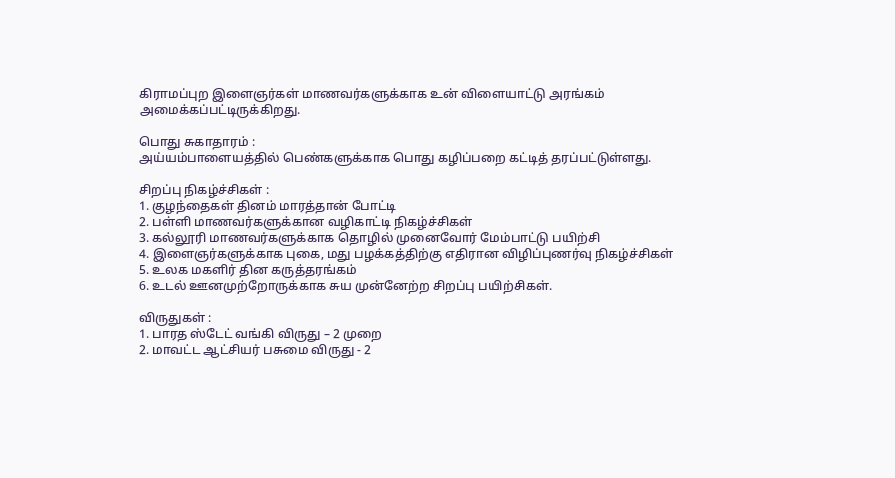கிராமப்புற இளைஞர்கள் மாணவர்களுக்காக உன் விளையாட்டு அரங்கம் அமைக்கப்பட்டிருக்கிறது.

பொது சுகாதாரம் :
அய்யம்பாளையத்தில் பெண்களுக்காக பொது கழிப்பறை கட்டித் தரப்பட்டுள்ளது.

சிறப்பு நிகழ்ச்சிகள் :
1. குழந்தைகள் தினம் மாரத்தான் போட்டி
2. பள்ளி மாணவர்களுக்கான வழிகாட்டி நிகழ்ச்சிகள்
3. கல்லூரி மாணவர்களுக்காக தொழில் முனைவோர் மேம்பாட்டு பயிற்சி
4. இளைஞர்களுக்காக புகை, மது பழக்கத்திற்கு எதிரான விழிப்புணர்வு நிகழ்ச்சிகள்
5. உலக மகளிர் தின கருத்தரங்கம்
6. உடல் ஊனமுற்றோருக்காக சுய முன்னேற்ற சிறப்பு பயிற்சிகள்.

விருதுகள் :
1. பாரத ஸ்டேட் வங்கி விருது – 2 முறை
2. மாவட்ட ஆட்சியர் பசுமை விருது - 2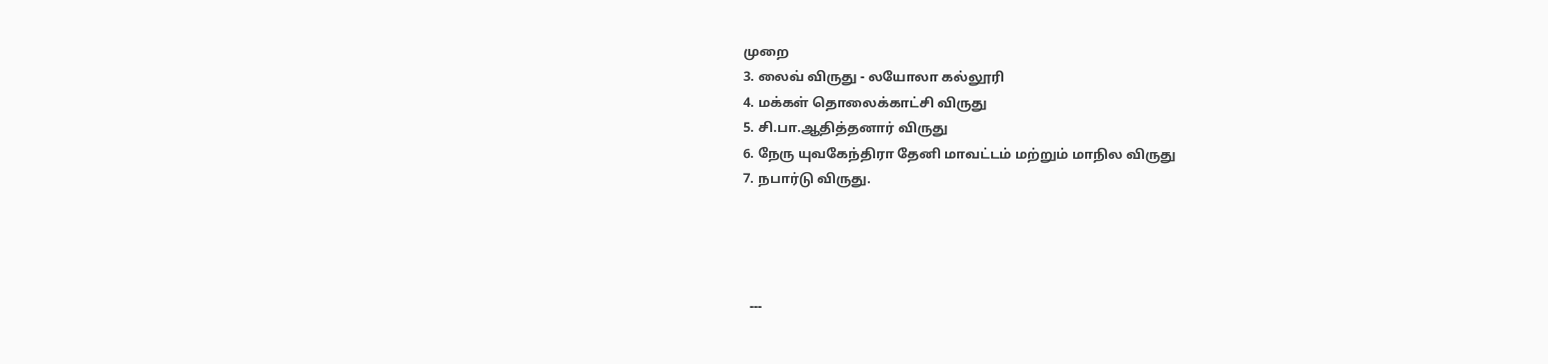முறை
3. லைவ் விருது - லயோலா கல்லூரி
4. மக்கள் தொலைக்காட்சி விருது
5. சி.பா.ஆதித்தனார் விருது
6. நேரு யுவகேந்திரா தேனி மாவட்டம் மற்றும் மாநில விருது
7. நபார்டு விருது.




  ---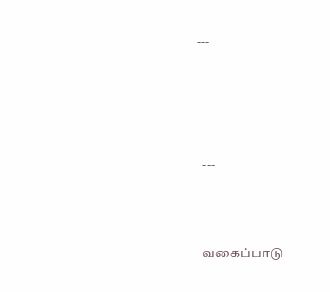---






  ---




  வகைப்பாடு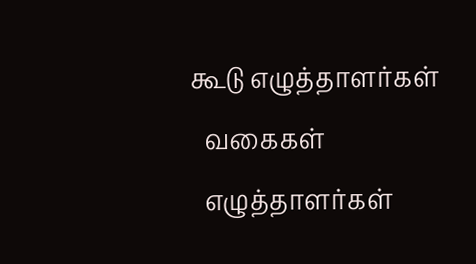கூடு எழுத்தாளர்கள்
  வகைகள்
  எழுத்தாளர்கள்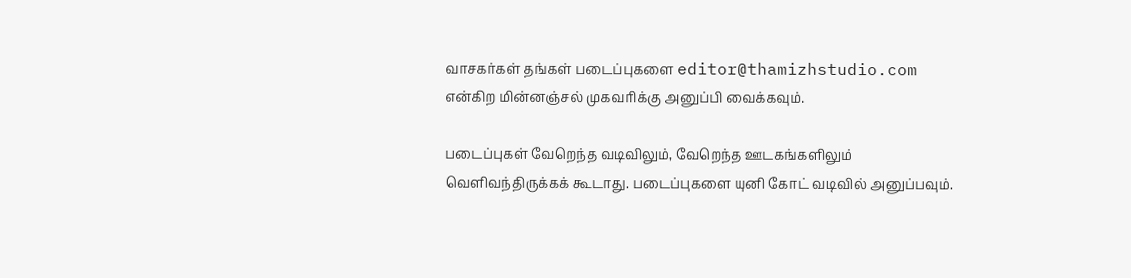வாசகர்கள் தங்கள் படைப்புகளை editor@thamizhstudio.com என்கிற மின்னஞ்சல் முகவரிக்கு அனுப்பி வைக்கவும்.

படைப்புகள் வேறெந்த வடிவிலும், வேறெந்த ஊடகங்களிலும் வெளிவந்திருக்கக் கூடாது. படைப்புகளை யுனி கோட் வடிவில் அனுப்பவும்.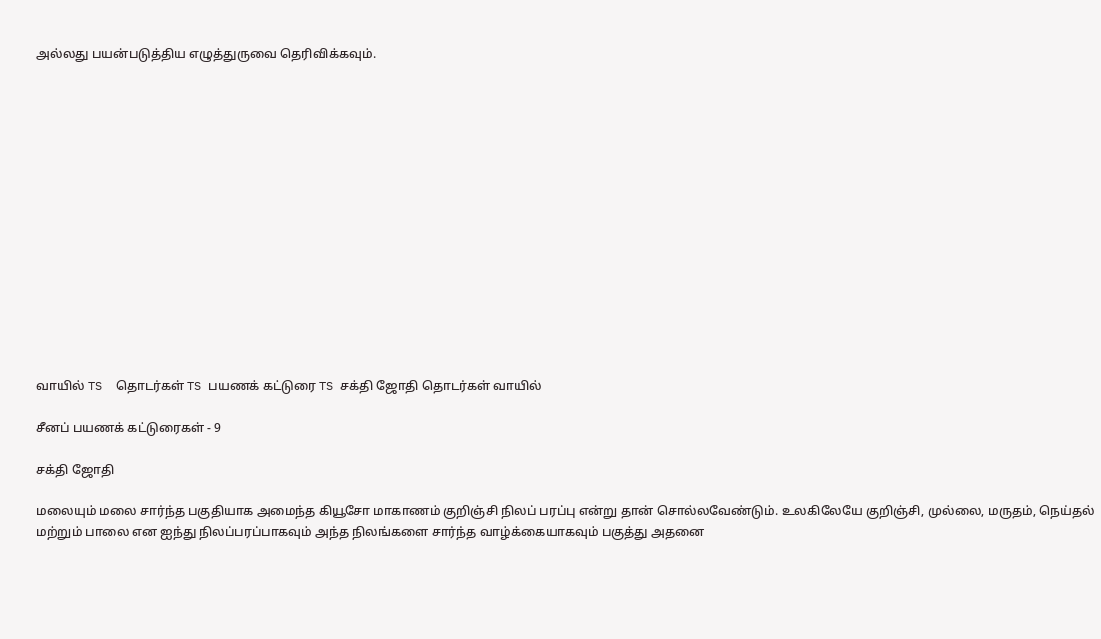அல்லது பயன்படுத்திய எழுத்துருவை தெரிவிக்கவும்.















வாயில் TS  தொடர்கள் TS பயணக் கட்டுரை TS சக்தி ஜோதி தொடர்கள் வாயில்

சீனப் பயணக் கட்டுரைகள் - 9

சக்தி ஜோதி

மலையும் மலை சார்ந்த பகுதியாக அமைந்த கியூசோ மாகாணம் குறிஞ்சி நிலப் பரப்பு என்று தான் சொல்லவேண்டும். உலகிலேயே குறிஞ்சி, முல்லை, மருதம், நெய்தல் மற்றும் பாலை என ஐந்து நிலப்பரப்பாகவும் அந்த நிலங்களை சார்ந்த வாழ்க்கையாகவும் பகுத்து அதனை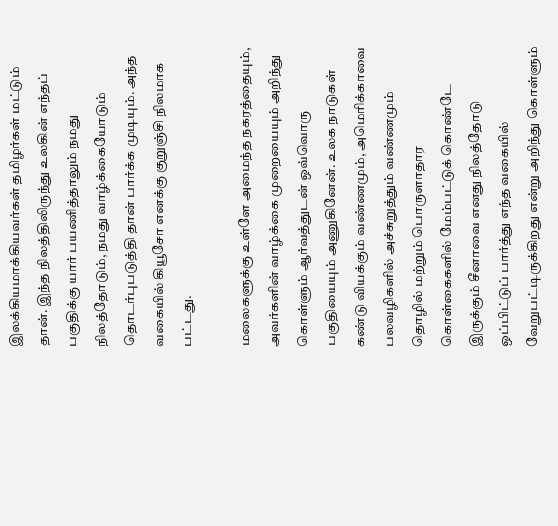இலக்கியமாக்கியவர்கள் தமிழர்கள் மட்டும் தான். இந்த நிலத்திலிருந்து உலகின் எந்தப் பகுதிக்கு யார் பயணித்தாலும் நமது நிலத்தோடும், நமது வாழ்க்கையோடும் தொடர்புபடுத்தி தான் பார்க்க முடியும். அந்த வகையில் கியூசோ எனக்கு குறுஞ்சி நிலமாக பட்டது.

மலைகளுக்கு உள்ளே அமைந்த நகரத்தையும், அவர்களின் வாழ்க்கை முறையையும் அறிந்து கொள்ளும் ஆர்வத்துடன் ஒவ்வொரு பகுதியையும் அணுகினேன். உலக நாடுகள் கண்டு வியக்கும் வண்ணமும், அமெரிக்காவை பலவழிகளில் அச்சுறுத்தும் வண்ணமும் தொழில் மற்றும் பொருளாதார கொள்கைகளில் மேம்பட்டுக் கொண்டே இருக்கும் சீனாவை எனது நிலத்தோடு ஒப்பிட்டுப் பார்த்து எந்த வகையில் வேறுபட்டிருக்கிறது என்று அறிந்து கொள்ளும்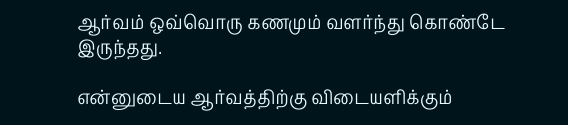ஆர்வம் ஒவ்வொரு கணமும் வளர்ந்து கொண்டே இருந்தது.

என்னுடைய ஆர்வத்திற்கு விடையளிக்கும்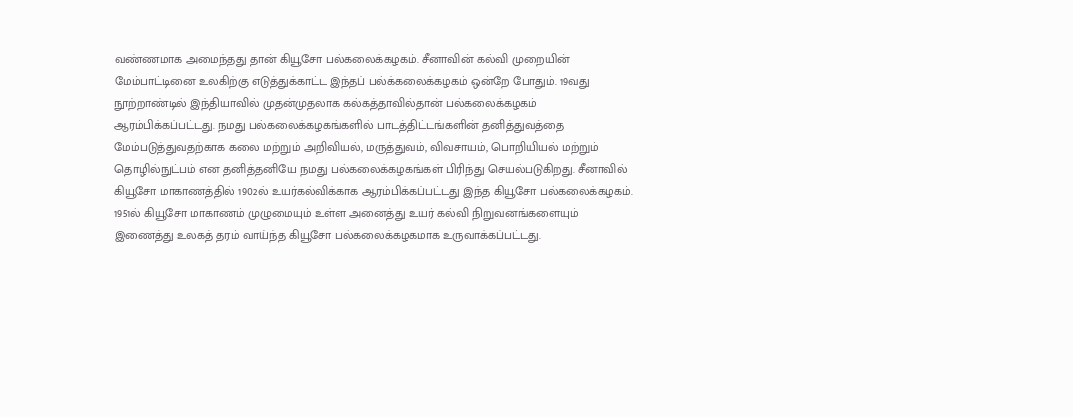வண்ணமாக அமைந்தது தான் கியூசோ பல்கலைக்கழகம். சீனாவின் கல்வி முறையின் மேம்பாட்டினை உலகிற்கு எடுத்துக்காட்ட இந்தப் பல்க்கலைக்கழகம் ஒன்றே போதும். 19வது நூற்றாண்டில் இந்தியாவில் முதன்முதலாக கல்கத்தாவில்தான் பல்கலைக்கழகம் ஆரம்பிக்கப்பட்டது. நமது பல்கலைக்கழகங்களில் பாடத்திட்டங்களின் தனித்துவத்தை மேம்படுத்துவதற்காக கலை மற்றும் அறிவியல், மருத்துவம், விவசாயம், பொறியியல் மற்றும் தொழில்நுட்பம் என தனித்தனியே நமது பல்கலைக்கழகங்கள் பிரிந்து செயல்படுகிறது. சீனாவில் கியூசோ மாகாணத்தில் 1902ல் உயர்கல்விக்காக ஆரம்பிக்கப்பட்டது இந்த கியூசோ பல்கலைக்கழகம். 1951ல் கியூசோ மாகாணம் முழுமையும் உள்ள அனைத்து உயர் கல்வி நிறுவனங்களையும் இணைத்து உலகத் தரம் வாய்ந்த கியூசோ பல்கலைக்கழகமாக உருவாக்கப்பட்டது.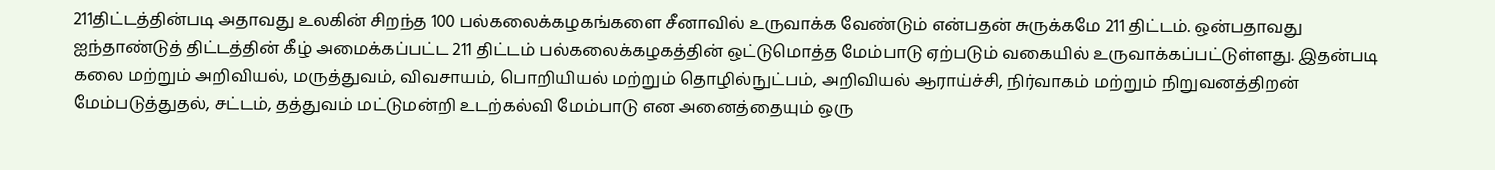211திட்டத்தின்படி அதாவது உலகின் சிறந்த 100 பல்கலைக்கழகங்களை சீனாவில் உருவாக்க வேண்டும் என்பதன் சுருக்கமே 211 திட்டம். ஒன்பதாவது ஐந்தாண்டுத் திட்டத்தின் கீழ் அமைக்கப்பட்ட 211 திட்டம் பல்கலைக்கழகத்தின் ஒட்டுமொத்த மேம்பாடு ஏற்படும் வகையில் உருவாக்கப்பட்டுள்ளது. இதன்படி கலை மற்றும் அறிவியல், மருத்துவம், விவசாயம், பொறியியல் மற்றும் தொழில்நுட்பம், அறிவியல் ஆராய்ச்சி, நிர்வாகம் மற்றும் நிறுவனத்திறன் மேம்படுத்துதல், சட்டம், தத்துவம் மட்டுமன்றி உடற்கல்வி மேம்பாடு என அனைத்தையும் ஒரு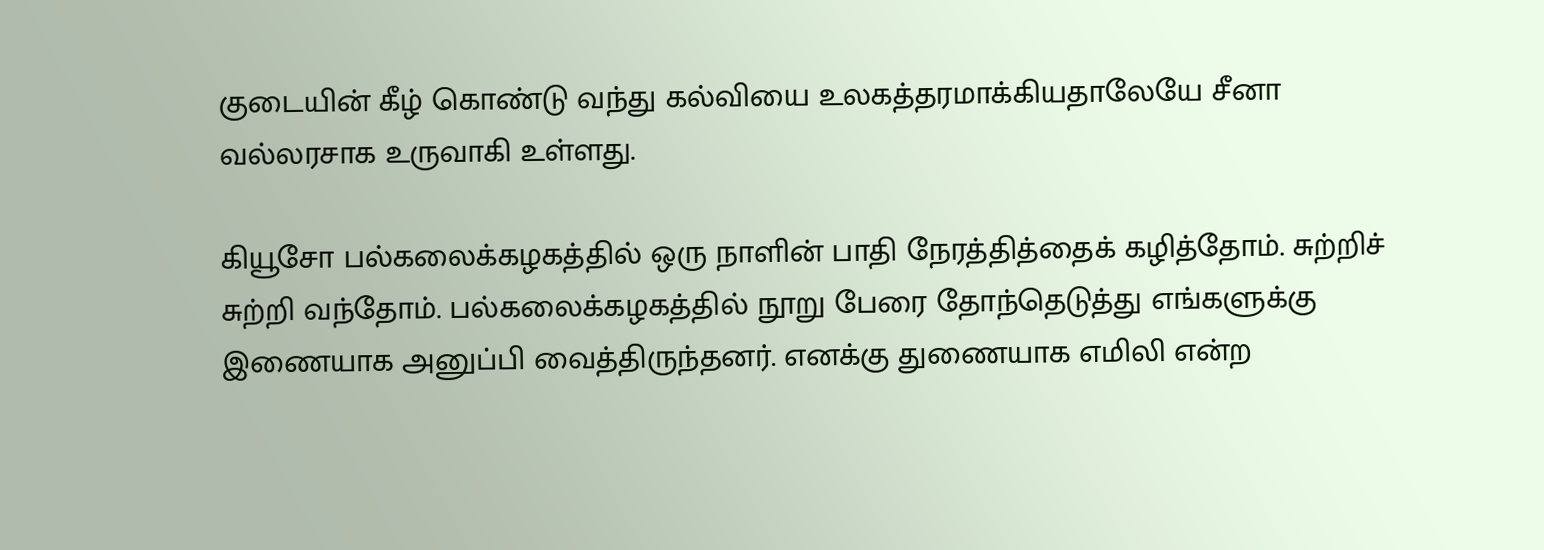குடையின் கீழ் கொண்டு வந்து கல்வியை உலகத்தரமாக்கியதாலேயே சீனா வல்லரசாக உருவாகி உள்ளது.

கியூசோ பல்கலைக்கழகத்தில் ஒரு நாளின் பாதி நேரத்தித்தைக் கழித்தோம். சுற்றிச் சுற்றி வந்தோம். பல்கலைக்கழகத்தில் நூறு பேரை தோந்தெடுத்து எங்களுக்கு இணையாக அனுப்பி வைத்திருந்தனர். எனக்கு துணையாக எமிலி என்ற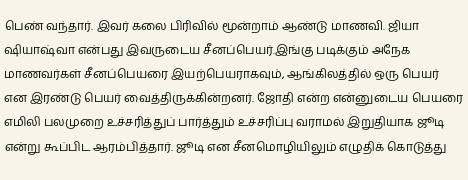பெண் வந்தார். இவர் கலை பிரிவில் மூன்றாம் ஆண்டு மாணவி. ஜியா ஷியாஷ்வா என்பது இவருடைய சீனப்பெயர்.இங்கு படிக்கும் அநேக மாணவர்கள் சீனப்பெயரை இயற்பெயராகவும், ஆங்கிலத்தில் ஒரு பெயர் என இரண்டு பெயர் வைத்திருக்கின்றனர். ஜோதி என்ற என்னுடைய பெயரை எமிலி பலமுறை உச்சரித்துப் பார்த்தும் உச்சரிப்பு வராமல் இறுதியாக ஜூடி என்று கூப்பிட ஆரம்பித்தார். ஜூடி என சீனமொழியிலும் எழுதிக் கொடுத்து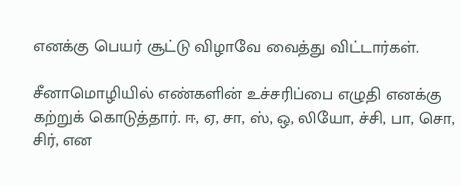எனக்கு பெயர் சூட்டு விழாவே வைத்து விட்டார்கள்.

சீனாமொழியில் எண்களின் உச்சரிப்பை எழுதி எனக்கு கற்றுக் கொடுத்தார். ஈ, ஏ, சா, ஸ், ஒ, லியோ, ச்சி, பா, சொ, சிர், என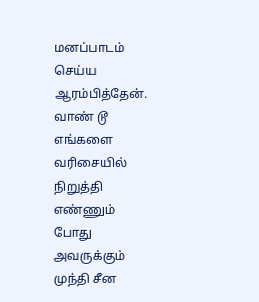மனப்பாடம் செய்ய ஆரம்பித்தேன். வாண் டூ எங்களை வரிசையில் நிறுத்தி எண்ணும் போது அவருக்கும் முந்தி சீன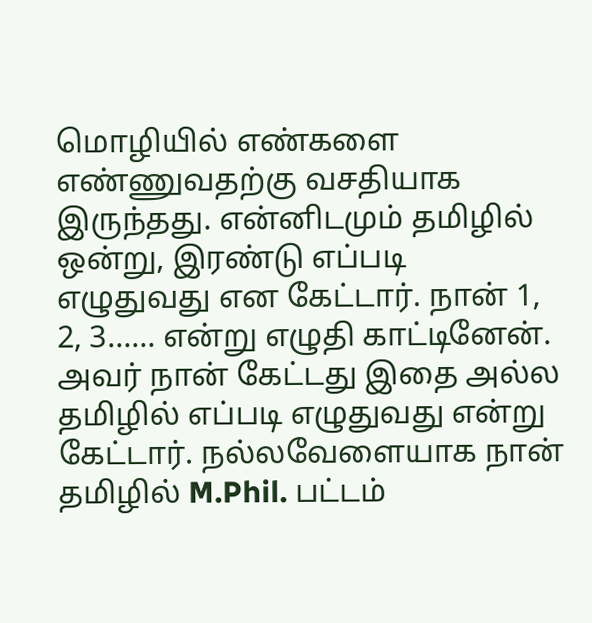மொழியில் எண்களை எண்ணுவதற்கு வசதியாக இருந்தது. என்னிடமும் தமிழில் ஒன்று, இரண்டு எப்படி எழுதுவது என கேட்டார். நான் 1, 2, 3…… என்று எழுதி காட்டினேன். அவர் நான் கேட்டது இதை அல்ல தமிழில் எப்படி எழுதுவது என்று கேட்டார். நல்லவேளையாக நான் தமிழில் M.Phil. பட்டம்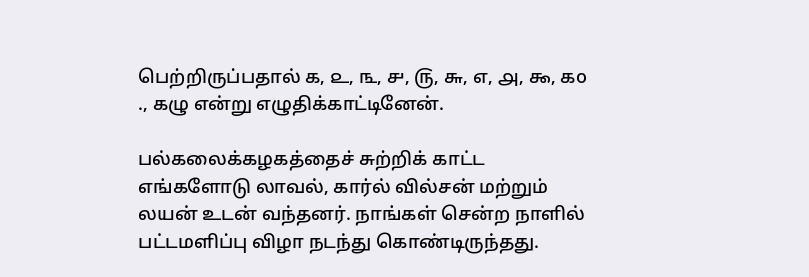பெற்றிருப்பதால் ௧, ௨, ௩, ௪, ௫, ௬, ௭, ௮, ௯, ௧o ., கழு என்று எழுதிக்காட்டினேன்.

பல்கலைக்கழகத்தைச் சுற்றிக் காட்ட எங்களோடு லாவல், கார்ல் வில்சன் மற்றும் லயன் உடன் வந்தனர். நாங்கள் சென்ற நாளில் பட்டமளிப்பு விழா நடந்து கொண்டிருந்தது.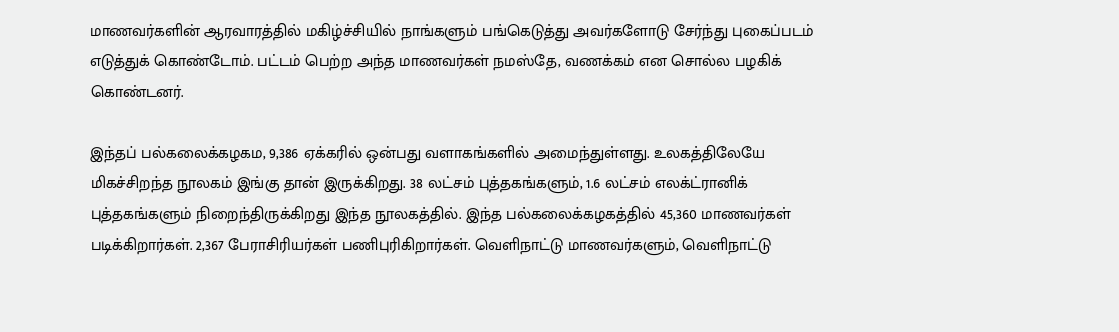மாணவர்களின் ஆரவாரத்தில் மகிழ்ச்சியில் நாங்களும் பங்கெடுத்து அவர்களோடு சேர்ந்து புகைப்படம் எடுத்துக் கொண்டோம். பட்டம் பெற்ற அந்த மாணவர்கள் நமஸ்தே, வணக்கம் என சொல்ல பழகிக் கொண்டனர்.

இந்தப் பல்கலைக்கழகம, 9,386 ஏக்கரில் ஒன்பது வளாகங்களில் அமைந்துள்ளது. உலகத்திலேயே மிகச்சிறந்த நூலகம் இங்கு தான் இருக்கிறது. 38 லட்சம் புத்தகங்களும், 1.6 லட்சம் எலக்ட்ரானிக் புத்தகங்களும் நிறைந்திருக்கிறது இந்த நூலகத்தில். இந்த பல்கலைக்கழகத்தில் 45,360 மாணவர்கள் படிக்கிறார்கள். 2,367 பேராசிரியர்கள் பணிபுரிகிறார்கள். வெளிநாட்டு மாணவர்களும், வெளிநாட்டு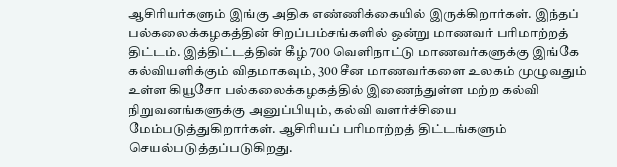ஆசிரியர்களும் இங்கு அதிக எண்ணிக்கையில் இருக்கிறார்கள். இந்தப் பல்கலைக்கழகத்தின் சிறப்பம்சங்களில் ஒன்று மாணவர் பரிமாற்றத் திட்டம். இத்திட்டத்தின் கீழ் 700 வெளிநாட்டு மாணவர்களுக்கு இங்கே கல்வியளிக்கும் விதமாகவும், 300 சீன மாணவர்களை உலகம் முழுவதும் உள்ள கியூசோ பல்கலைக்கழகத்தில் இணைந்துள்ள மற்ற கல்வி நிறுவனங்களுக்கு அனுப்பியும், கல்வி வளர்ச்சியை மேம்படுத்துகிறார்கள். ஆசிரியப் பரிமாற்றத் திட்டங்களும் செயல்படுத்தப்படுகிறது.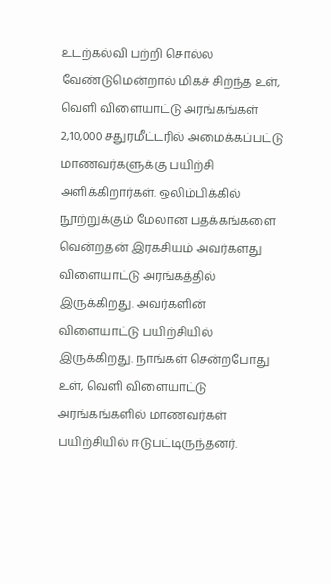உடற்கல்வி பற்றி சொல்ல வேண்டுமென்றால் மிகச் சிறந்த உள், வெளி விளையாட்டு அரங்கங்கள் 2,10,000 சதுரமீட்டரில் அமைக்கப்பட்டு மாணவர்களுக்கு பயிற்சி அளிக்கிறார்கள். ஒலிம்பிக்கில் நூற்றுக்கும் மேலான பதக்கங்களை வென்றதன் இரகசியம் அவர்களது விளையாட்டு அரங்கத்தில் இருக்கிறது. அவர்களின் விளையாட்டு பயிற்சியில் இருக்கிறது. நாங்கள் சென்றபோது உள், வெளி விளையாட்டு அரங்கங்களில் மாணவர்கள் பயிற்சியில் ஈடுபட்டிருந்தனர்.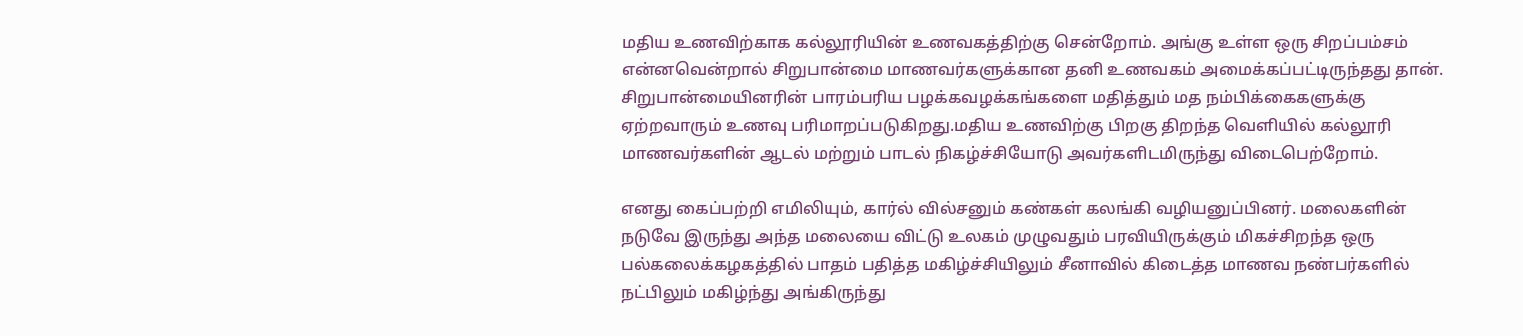மதிய உணவிற்காக கல்லூரியின் உணவகத்திற்கு சென்றோம். அங்கு உள்ள ஒரு சிறப்பம்சம் என்னவென்றால் சிறுபான்மை மாணவர்களுக்கான தனி உணவகம் அமைக்கப்பட்டிருந்தது தான். சிறுபான்மையினரின் பாரம்பரிய பழக்கவழக்கங்களை மதித்தும் மத நம்பிக்கைகளுக்கு ஏற்றவாரும் உணவு பரிமாறப்படுகிறது.மதிய உணவிற்கு பிறகு திறந்த வெளியில் கல்லூரி மாணவர்களின் ஆடல் மற்றும் பாடல் நிகழ்ச்சியோடு அவர்களிடமிருந்து விடைபெற்றோம்.

எனது கைப்பற்றி எமிலியும், கார்ல் வில்சனும் கண்கள் கலங்கி வழியனுப்பினர். மலைகளின் நடுவே இருந்து அந்த மலையை விட்டு உலகம் முழுவதும் பரவியிருக்கும் மிகச்சிறந்த ஒரு பல்கலைக்கழகத்தில் பாதம் பதித்த மகிழ்ச்சியிலும் சீனாவில் கிடைத்த மாணவ நண்பர்களில் நட்பிலும் மகிழ்ந்து அங்கிருந்து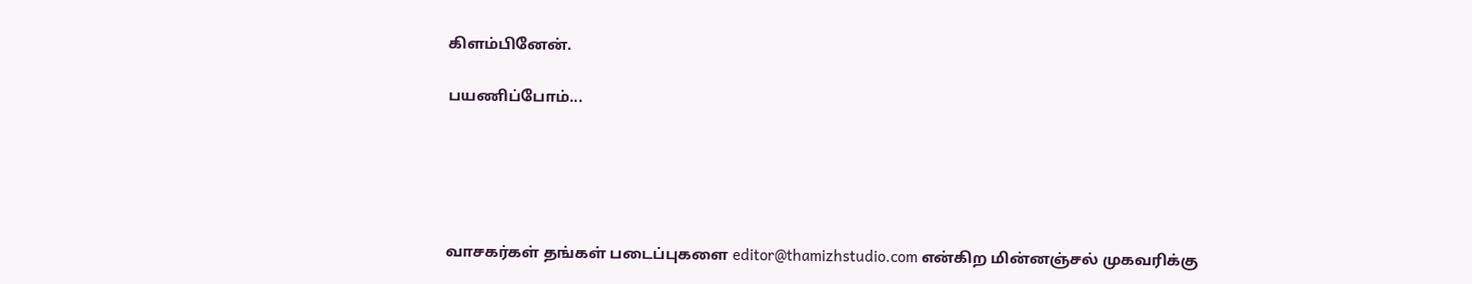கிளம்பினேன்.

பயணிப்போம்...





வாசகர்கள் தங்கள் படைப்புகளை editor@thamizhstudio.com என்கிற மின்னஞ்சல் முகவரிக்கு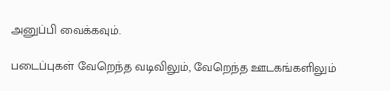அனுப்பி வைக்கவும்.

படைப்புகள் வேறெந்த வடிவிலும், வேறெந்த ஊடகங்களிலும்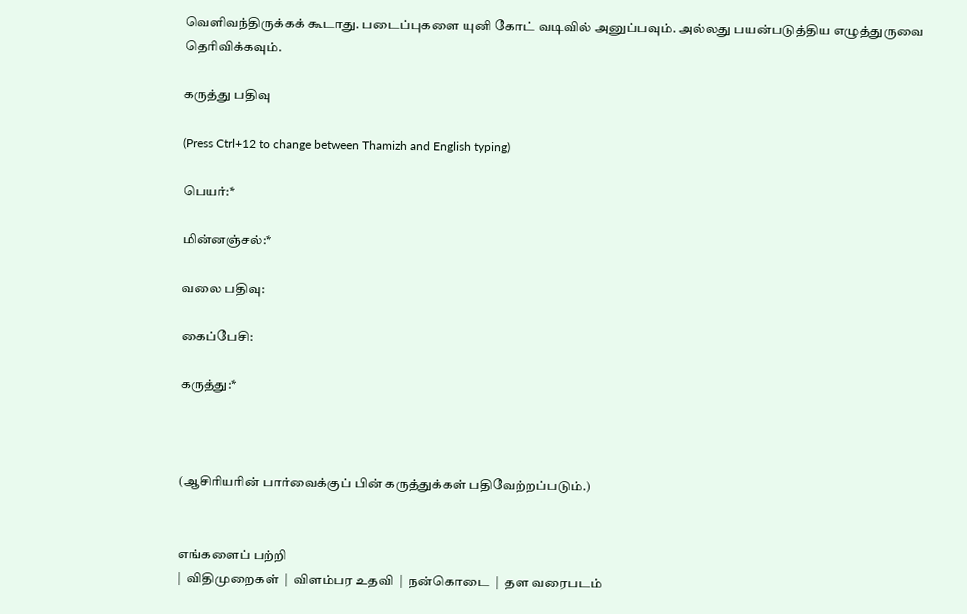வெளிவந்திருக்கக் கூடாது. படைப்புகளை யுனி கோட் வடிவில் அனுப்பவும். அல்லது பயன்படுத்திய எழுத்துருவை தெரிவிக்கவும்.

கருத்து பதிவு

(Press Ctrl+12 to change between Thamizh and English typing)

பெயர்:*

மின்னஞ்சல்:*

வலை பதிவு:

கைப்பேசி:

கருத்து:*



(ஆசிரியரின் பார்வைக்குப் பின் கருத்துக்கள் பதிவேற்றப்படும்.)


எங்களைப் பற்றி
|  விதிமுறைகள்  |  விளம்பர உதவி  |  நன்கொடை  |  தள வரைபடம்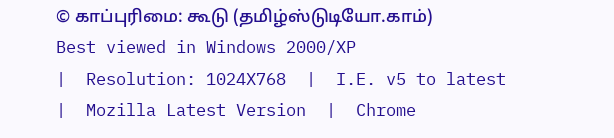© காப்புரிமை: கூடு (தமிழ்ஸ்டுடியோ.காம்)
Best viewed in Windows 2000/XP
|  Resolution: 1024X768  |  I.E. v5 to latest  |  Mozilla Latest Version  |  Chrome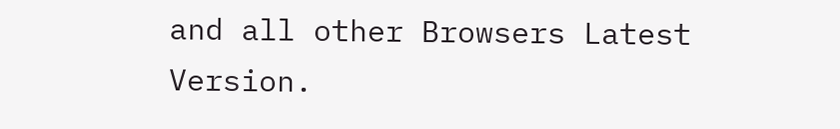and all other Browsers Latest Version.